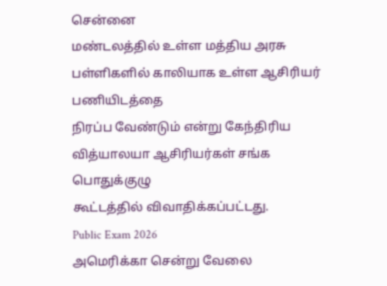சென்னை
மண்டலத்தில் உள்ள மத்திய அரசு பள்ளிகளில் காலியாக உள்ள ஆசிரியர் பணியிடத்தை
நிரப்ப வேண்டும் என்று கேந்திரிய வித்யாலயா ஆசிரியர்கள் சங்க பொதுக்குழு
கூட்டத்தில் விவாதிக்கப்பட்டது.
Public Exam 2026
அமெரிக்கா சென்று வேலை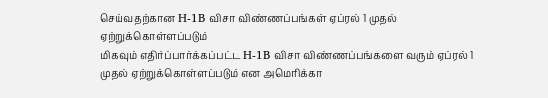செய்வதற்கான H-1B விசா விண்ணப்பங்கள் ஏப்ரல் 1 முதல் ஏற்றுக்கொள்ளப்படும்
மிகவும் எதிர்ப்பார்க்கப்பட்ட H-1B விசா விண்ணப்பங்களை வரும் ஏப்ரல் 1 முதல் ஏற்றுக்கொள்ளப்படும் என அமெரிக்கா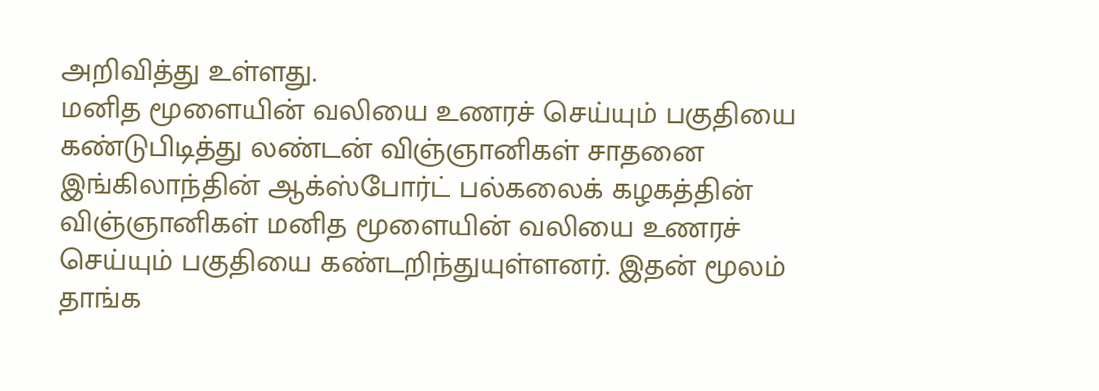அறிவித்து உள்ளது.
மனித மூளையின் வலியை உணரச் செய்யும் பகுதியை கண்டுபிடித்து லண்டன் விஞ்ஞானிகள் சாதனை
இங்கிலாந்தின் ஆக்ஸ்போர்ட் பல்கலைக் கழகத்தின் விஞ்ஞானிகள் மனித மூளையின் வலியை உணரச் செய்யும் பகுதியை கண்டறிந்துயுள்ளனர். இதன் மூலம் தாங்க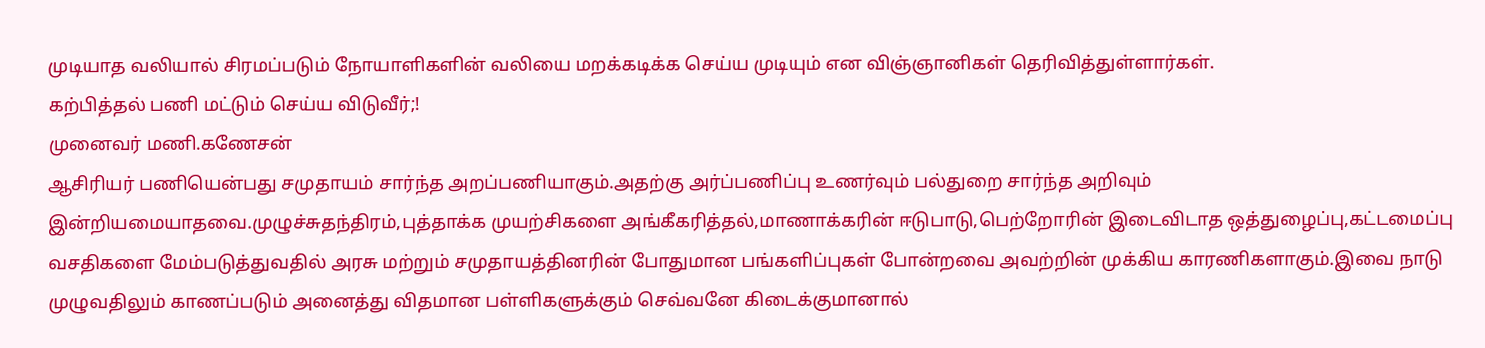முடியாத வலியால் சிரமப்படும் நோயாளிகளின் வலியை மறக்கடிக்க செய்ய முடியும் என விஞ்ஞானிகள் தெரிவித்துள்ளார்கள்.
கற்பித்தல் பணி மட்டும் செய்ய விடுவீர்;!
முனைவர் மணி.கணேசன்
ஆசிரியர் பணியென்பது சமுதாயம் சார்ந்த அறப்பணியாகும்.அதற்கு அர்ப்பணிப்பு உணர்வும் பல்துறை சார்ந்த அறிவும் இன்றியமையாதவை.முழுச்சுதந்திரம்,புத்தாக்க முயற்சிகளை அங்கீகரித்தல்,மாணாக்கரின் ஈடுபாடு,பெற்றோரின் இடைவிடாத ஒத்துழைப்பு,கட்டமைப்பு வசதிகளை மேம்படுத்துவதில் அரசு மற்றும் சமுதாயத்தினரின் போதுமான பங்களிப்புகள் போன்றவை அவற்றின் முக்கிய காரணிகளாகும்.இவை நாடு முழுவதிலும் காணப்படும் அனைத்து விதமான பள்ளிகளுக்கும் செவ்வனே கிடைக்குமானால்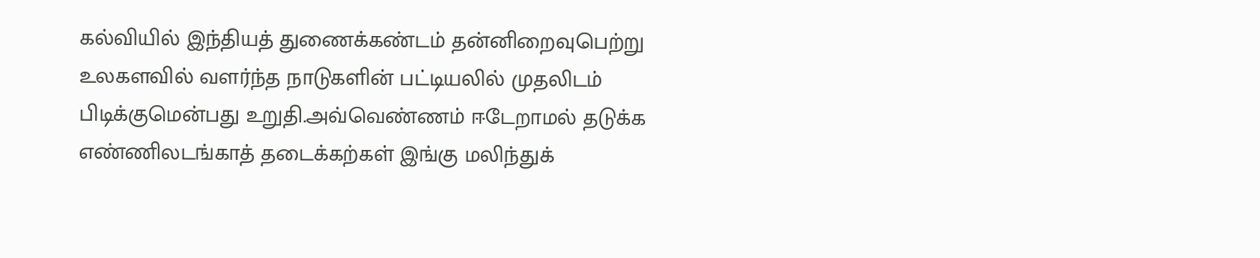கல்வியில் இந்தியத் துணைக்கண்டம் தன்னிறைவுபெற்று உலகளவில் வளர்ந்த நாடுகளின் பட்டியலில் முதலிடம் பிடிக்குமென்பது உறுதி.அவ்வெண்ணம் ஈடேறாமல் தடுக்க எண்ணிலடங்காத் தடைக்கற்கள் இங்கு மலிந்துக்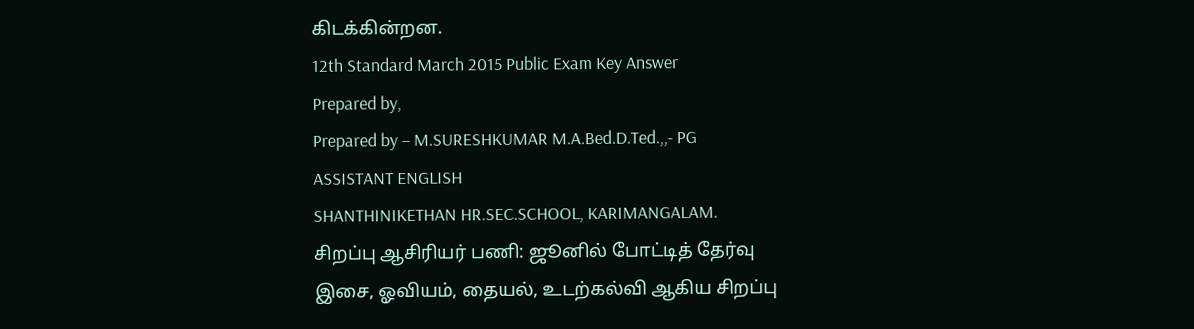கிடக்கின்றன.
12th Standard March 2015 Public Exam Key Answer
Prepared by,
Prepared by – M.SURESHKUMAR M.A.Bed.D.Ted.,,- PG
ASSISTANT ENGLISH
SHANTHINIKETHAN HR.SEC.SCHOOL, KARIMANGALAM.
சிறப்பு ஆசிரியர் பணி: ஜூனில் போட்டித் தேர்வு
இசை, ஓவியம், தையல், உடற்கல்வி ஆகிய சிறப்பு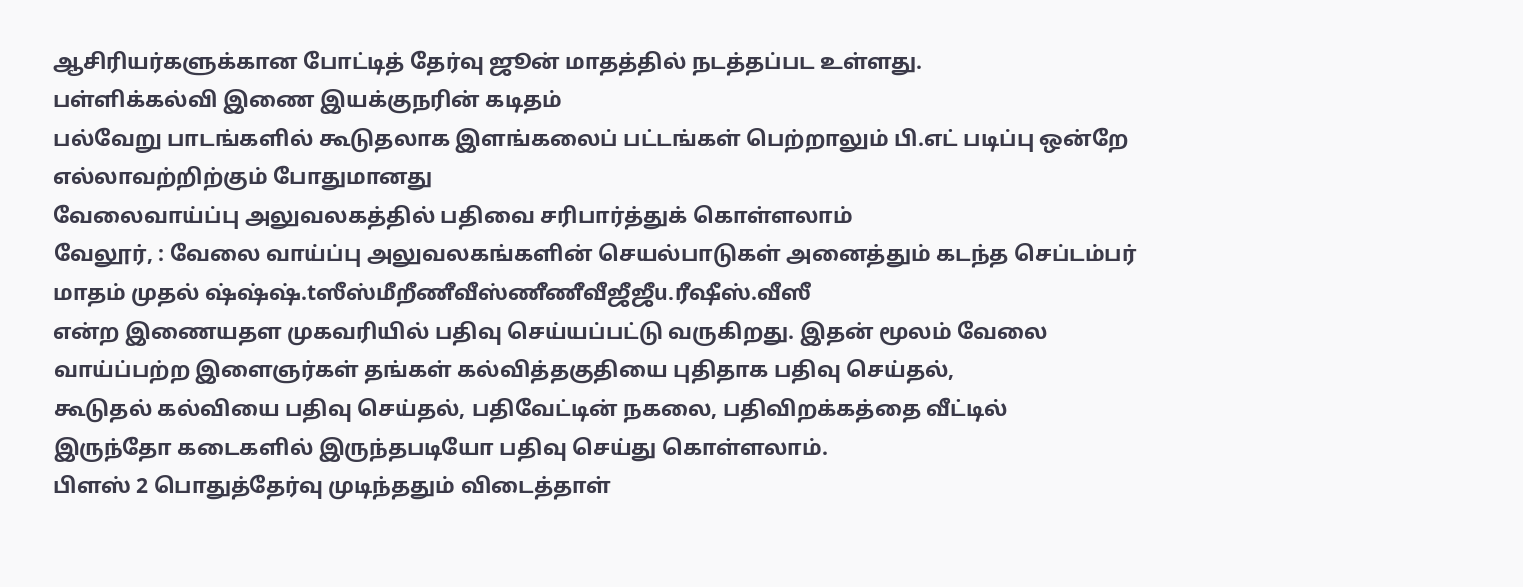ஆசிரியர்களுக்கான போட்டித் தேர்வு ஜூன் மாதத்தில் நடத்தப்பட உள்ளது.
பள்ளிக்கல்வி இணை இயக்குநரின் கடிதம்
பல்வேறு பாடங்களில் கூடுதலாக இளங்கலைப் பட்டங்கள் பெற்றாலும் பி.எட் படிப்பு ஒன்றே எல்லாவற்றிற்கும் போதுமானது
வேலைவாய்ப்பு அலுவலகத்தில் பதிவை சரிபார்த்துக் கொள்ளலாம்
வேலூர், : வேலை வாய்ப்பு அலுவலகங்களின் செயல்பாடுகள் அனைத்தும் கடந்த செப்டம்பர் மாதம் முதல் ஷ்ஷ்ஷ்.tஸீஸ்மீறீணீவீஸ்ணீணீவீஜீஜீu.ரீஷீஸ்.வீஸீ
என்ற இணையதள முகவரியில் பதிவு செய்யப்பட்டு வருகிறது. இதன் மூலம் வேலை
வாய்ப்பற்ற இளைஞர்கள் தங்கள் கல்வித்தகுதியை புதிதாக பதிவு செய்தல்,
கூடுதல் கல்வியை பதிவு செய்தல், பதிவேட்டின் நகலை, பதிவிறக்கத்தை வீட்டில்
இருந்தோ கடைகளில் இருந்தபடியோ பதிவு செய்து கொள்ளலாம்.
பிளஸ் 2 பொதுத்தேர்வு முடிந்ததும் விடைத்தாள்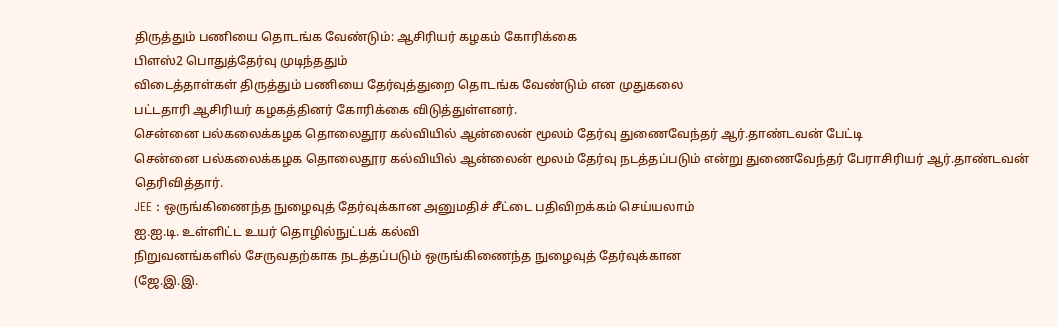திருத்தும் பணியை தொடங்க வேண்டும்: ஆசிரியர் கழகம் கோரிக்கை
பிளஸ்2 பொதுத்தேர்வு முடிந்ததும்
விடைத்தாள்கள் திருத்தும் பணியை தேர்வுத்துறை தொடங்க வேண்டும் என முதுகலை
பட்டதாரி ஆசிரியர் கழகத்தினர் கோரிக்கை விடுத்துள்ளனர்.
சென்னை பல்கலைக்கழக தொலைதூர கல்வியில் ஆன்லைன் மூலம் தேர்வு துணைவேந்தர் ஆர்.தாண்டவன் பேட்டி
சென்னை பல்கலைக்கழக தொலைதூர கல்வியில் ஆன்லைன் மூலம் தேர்வு நடத்தப்படும் என்று துணைவேந்தர் பேராசிரியர் ஆர்.தாண்டவன் தெரிவித்தார்.
JEE : ஒருங்கிணைந்த நுழைவுத் தேர்வுக்கான அனுமதிச் சீட்டை பதிவிறக்கம் செய்யலாம்
ஐ.ஐ.டி. உள்ளிட்ட உயர் தொழில்நுட்பக் கல்வி
நிறுவனங்களில் சேருவதற்காக நடத்தப்படும் ஒருங்கிணைந்த நுழைவுத் தேர்வுக்கான
(ஜே.இ.இ.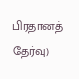பிரதானத் தேர்வு)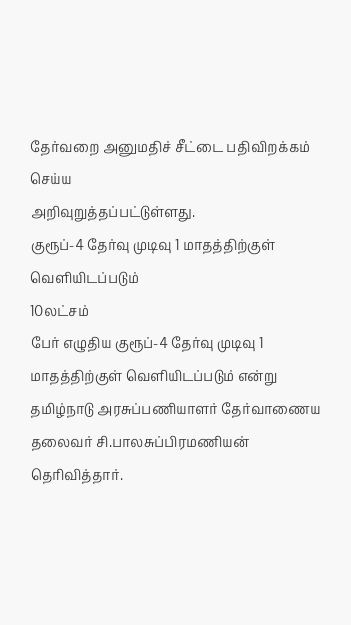தேர்வறை அனுமதிச் சீட்டை பதிவிறக்கம் செய்ய
அறிவுறுத்தப்பட்டுள்ளது.
குரூப்-4 தேர்வு முடிவு 1 மாதத்திற்குள் வெளியிடப்படும்
10லட்சம்
பேர் எழுதிய குரூப்-4 தேர்வு முடிவு 1 மாதத்திற்குள் வெளியிடப்படும் என்று
தமிழ்நாடு அரசுப்பணியாளர் தேர்வாணைய தலைவர் சி.பாலசுப்பிரமணியன்
தெரிவித்தார்.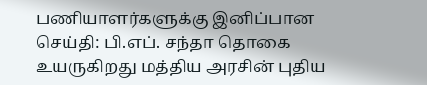பணியாளர்களுக்கு இனிப்பான செய்தி: பி.எப். சந்தா தொகை உயருகிறது மத்திய அரசின் புதிய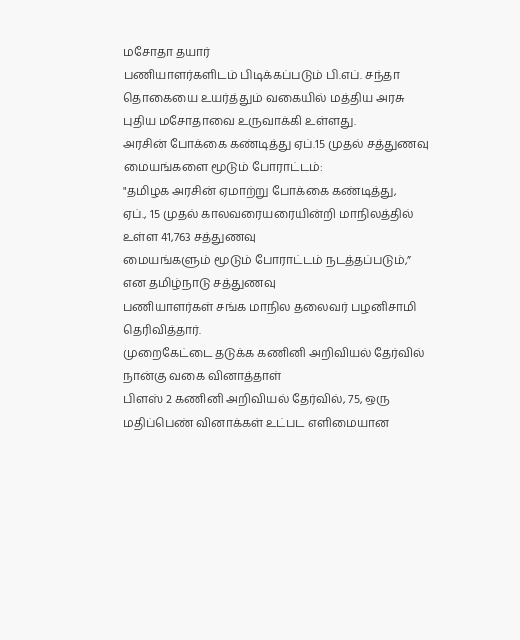மசோதா தயார்
பணியாளர்களிடம் பிடிக்கப்படும் பி.எப். சந்தா தொகையை உயர்த்தும் வகையில் மத்திய அரசு புதிய மசோதாவை உருவாக்கி உள்ளது.
அரசின் போக்கை கண்டித்து ஏப்.15 முதல் சத்துணவு மையங்களை மூடும் போராட்டம்:
"தமிழக அரசின் ஏமாற்று போக்கை கண்டித்து,
ஏப்., 15 முதல் காலவரையரையின்றி மாநிலத்தில் உள்ள 41,763 சத்துணவு
மையங்களும் மூடும் போராட்டம் நடத்தப்படும்,” என தமிழ்நாடு சத்துணவு
பணியாளர்கள் சங்க மாநில தலைவர் பழனிசாமி தெரிவித்தார்.
முறைகேட்டை தடுக்க கணினி அறிவியல் தேர்வில் நான்கு வகை வினாத்தாள்
பிளஸ் 2 கணினி அறிவியல் தேர்வில், 75, ஒரு
மதிப்பெண் வினாக்கள் உட்பட எளிமையான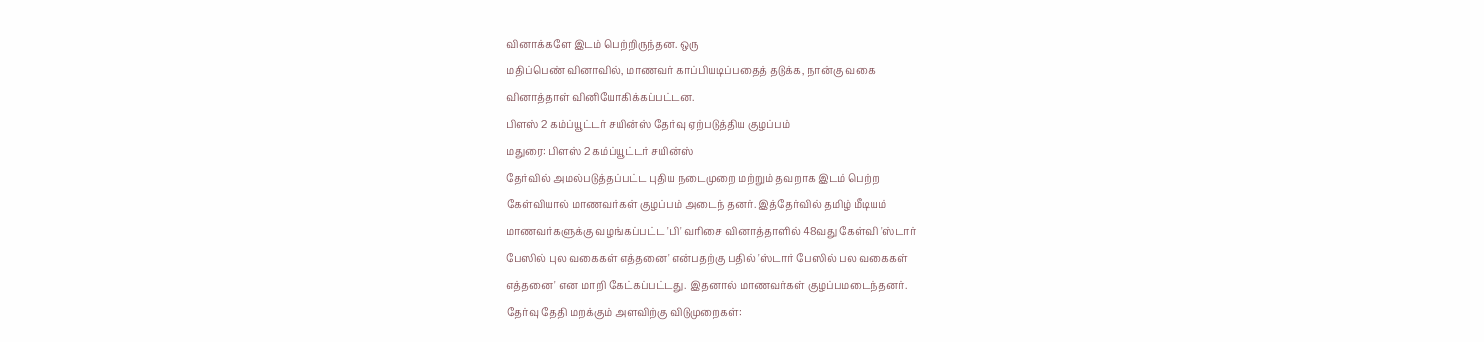வினாக்களே இடம் பெற்றிருந்தன. ஒரு
மதிப்பெண் வினாவில், மாணவர் காப்பியடிப்பதைத் தடுக்க, நான்கு வகை
வினாத்தாள் வினியோகிக்கப்பட்டன.
பிளஸ் 2 கம்ப்யூட்டர் சயின்ஸ் தேர்வு ஏற்படுத்திய குழப்பம்
மதுரை: பிளஸ் 2 கம்ப்யூட்டர் சயின்ஸ்
தேர்வில் அமல்படுத்தப்பட்ட புதிய நடைமுறை மற்றும் தவறாக இடம் பெற்ற
கேள்வியால் மாணவர்கள் குழப்பம் அடைந் தனர். இத்தேர்வில் தமிழ் மீடியம்
மாணவர்களுக்கு வழங்கப்பட்ட 'பி' வரிசை வினாத்தாளில் 48வது கேள்வி 'ஸ்டார்
பேஸில் புல வகைகள் எத்தனை' என்பதற்கு பதில் 'ஸ்டார் பேஸில் பல வகைகள்
எத்தனை' என மாறி கேட்கப்பட்டது. இதனால் மாணவர்கள் குழப்பமடைந்தனர்.
தேர்வு தேதி மறக்கும் அளவிற்கு விடுமுறைகள்: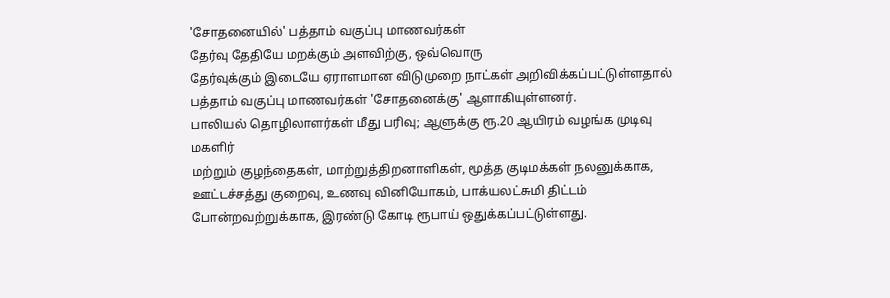'சோதனையில்' பத்தாம் வகுப்பு மாணவர்கள்
தேர்வு தேதியே மறக்கும் அளவிற்கு, ஒவ்வொரு
தேர்வுக்கும் இடையே ஏராளமான விடுமுறை நாட்கள் அறிவிக்கப்பட்டுள்ளதால்
பத்தாம் வகுப்பு மாணவர்கள் 'சோதனைக்கு' ஆளாகியுள்ளனர்.
பாலியல் தொழிலாளர்கள் மீது பரிவு; ஆளுக்கு ரூ.20 ஆயிரம் வழங்க முடிவு
மகளிர்
மற்றும் குழந்தைகள், மாற்றுத்திறனாளிகள், மூத்த குடிமக்கள் நலனுக்காக,
ஊட்டச்சத்து குறைவு, உணவு வினியோகம், பாக்யலட்சுமி திட்டம்
போன்றவற்றுக்காக, இரண்டு கோடி ரூபாய் ஒதுக்கப்பட்டுள்ளது.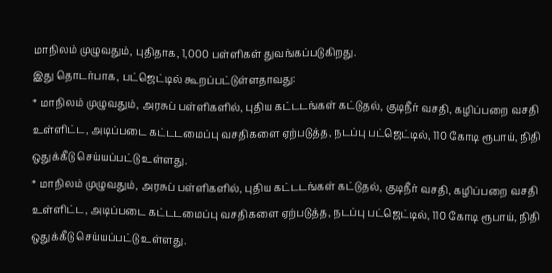மாநிலம் முழுவதும், புதிதாக, 1,000 பள்ளிகள் துவங்கப்படுகிறது.
இது தொடர்பாக, பட்ஜெட்டில் கூறப்பட்டுள்ளதாவது:
* மாநிலம் முழுவதும், அரசுப் பள்ளிகளில், புதிய கட்டடங்கள் கட்டுதல், குடிநீர் வசதி, கழிப்பறை வசதி உள்ளிட்ட, அடிப்படை கட்டடமைப்பு வசதிகளை ஏற்படுத்த, நடப்பு பட்ஜெட்டில், 110 கோடி ரூபாய், நிதி ஒதுக்கீடு செய்யப்பட்டு உள்ளது.
* மாநிலம் முழுவதும், அரசுப் பள்ளிகளில், புதிய கட்டடங்கள் கட்டுதல், குடிநீர் வசதி, கழிப்பறை வசதி உள்ளிட்ட, அடிப்படை கட்டடமைப்பு வசதிகளை ஏற்படுத்த, நடப்பு பட்ஜெட்டில், 110 கோடி ரூபாய், நிதி ஒதுக்கீடு செய்யப்பட்டு உள்ளது.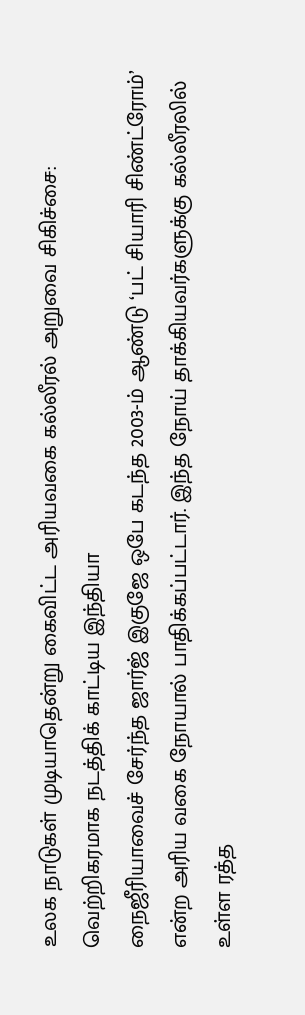உலக நாடுகள் முடியாதென்று கைவிட்ட அரியவகை கல்லீரல் அறுவை சிகிச்சை: வெற்றிகரமாக நடத்திக் காட்டிய இந்தியா
நைஜீரியாவைச் சேர்ந்த ஜார்ஜ் இகுஜே ஒபே கடந்த 2003-ம் ஆண்டு ‘பட் சியாரி சிண்ட்ரோம்’ என்ற அரிய வகை நோயால் பாதிக்கப்பட்டார். இந்த நோய் தாக்கியவர்களுக்கு கல்லீரலில் உள்ள ரத்த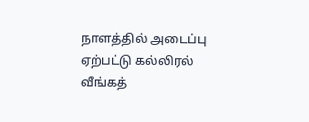நாளத்தில் அடைப்பு ஏற்பட்டு கல்லிரல் வீங்கத்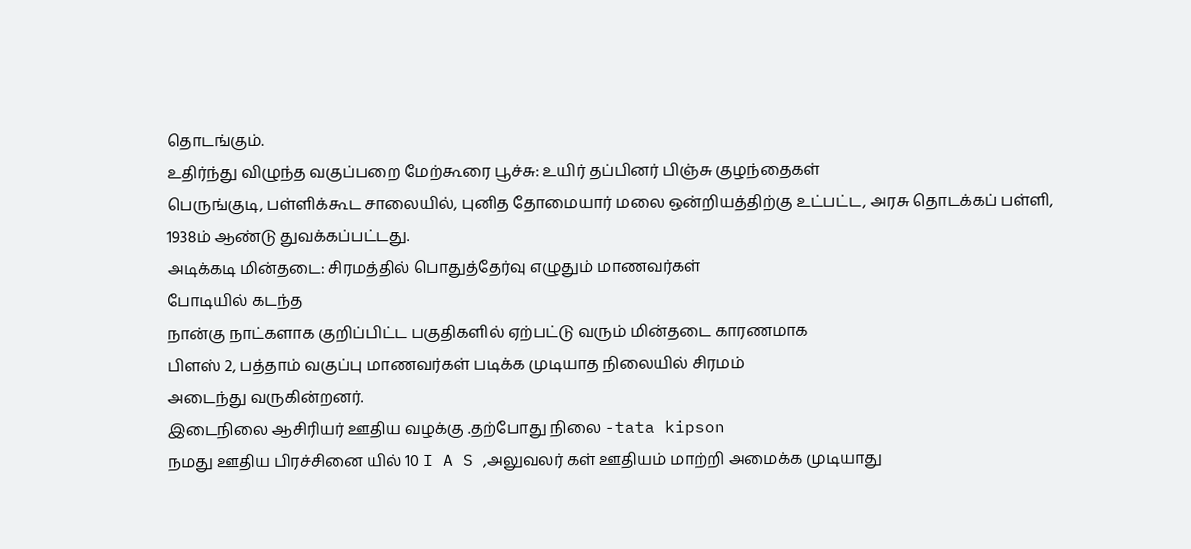தொடங்கும்.
உதிர்ந்து விழுந்த வகுப்பறை மேற்கூரை பூச்சு: உயிர் தப்பினர் பிஞ்சு குழந்தைகள்
பெருங்குடி, பள்ளிக்கூட சாலையில், புனித தோமையார் மலை ஒன்றியத்திற்கு உட்பட்ட, அரசு தொடக்கப் பள்ளி, 1938ம் ஆண்டு துவக்கப்பட்டது.
அடிக்கடி மின்தடை: சிரமத்தில் பொதுத்தேர்வு எழுதும் மாணவர்கள்
போடியில் கடந்த
நான்கு நாட்களாக குறிப்பிட்ட பகுதிகளில் ஏற்பட்டு வரும் மின்தடை காரணமாக
பிளஸ் 2, பத்தாம் வகுப்பு மாணவர்கள் படிக்க முடியாத நிலையில் சிரமம்
அடைந்து வருகின்றனர்.
இடைநிலை ஆசிரியர் ஊதிய வழக்கு .தற்போது நிலை -tata kipson
நமது ஊதிய பிரச்சினை யில் 10 I A S ,அலுவலர் கள் ஊதியம் மாற்றி அமைக்க முடியாது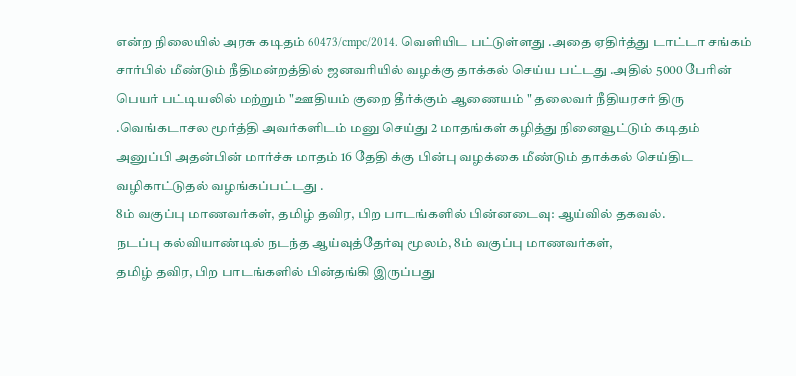என்ற நிலையில் அரசு கடிதம் 60473/cmpc/2014. வெளியிட பட்டுள்ளது .அதை ஏதிர்த்து டாட்டா சங்கம் சார்பில் மீண்டும் நீதிமன்றத்தில் ஜனவரியில் வழக்கு தாக்கல் செய்ய பட்டது .அதில் 5000 பேரின் பெயர் பட்டியலில் மற்றும் "ஊதியம் குறை தீர்க்கும் ஆணையம் " தலைவர் நீதியரசர் திரு .வெங்கடாசல மூர்த்தி அவர்களிடம் மனு செய்து 2 மாதங்கள் கழித்து நினைவூட்டும் கடிதம் அனுப்பி அதன்பின் மார்ச்சு மாதம் 16 தேதி க்கு பின்பு வழக்கை மீண்டும் தாக்கல் செய்திட வழிகாட்டுதல் வழங்கப்பட்டது .
8ம் வகுப்பு மாணவர்கள், தமிழ் தவிர, பிற பாடங்களில் பின்னடைவு: ஆய்வில் தகவல்.
நடப்பு கல்வியாண்டில் நடந்த ஆய்வுத்தேர்வு மூலம், 8ம் வகுப்பு மாணவர்கள்,
தமிழ் தவிர, பிற பாடங்களில் பின்தங்கி இருப்பது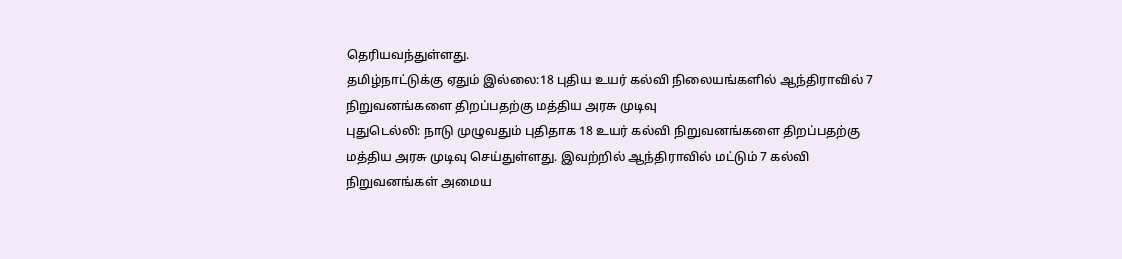தெரியவந்துள்ளது.
தமிழ்நாட்டுக்கு ஏதும் இல்லை:18 புதிய உயர் கல்வி நிலையங்களில் ஆந்திராவில் 7 நிறுவனங்களை திறப்பதற்கு மத்திய அரசு முடிவு
புதுடெல்லி: நாடு முழுவதும் புதிதாக 18 உயர் கல்வி நிறுவனங்களை திறப்பதற்கு
மத்திய அரசு முடிவு செய்துள்ளது. இவற்றில் ஆந்திராவில் மட்டும் 7 கல்வி
நிறுவனங்கள் அமைய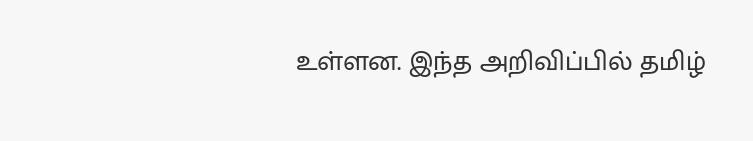உள்ளன. இந்த அறிவிப்பில் தமிழ்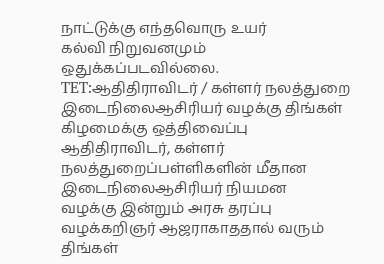நாட்டுக்கு எந்தவொரு உயர்
கல்வி நிறுவனமும் ஒதுக்கப்படவில்லை.
TET:ஆதிதிராவிடர் / கள்ளர் நலத்துறை இடைநிலைஆசிரியர் வழக்கு திங்கள் கிழமைக்கு ஒத்திவைப்பு
ஆதிதிராவிடர், கள்ளர் நலத்துறைப்பள்ளிகளின் மீதான இடைநிலைஆசிரியர் நியமன
வழக்கு இன்றும் அரசு தரப்பு வழக்கறிஞர் ஆஜராகாததால் வரும் திங்கள்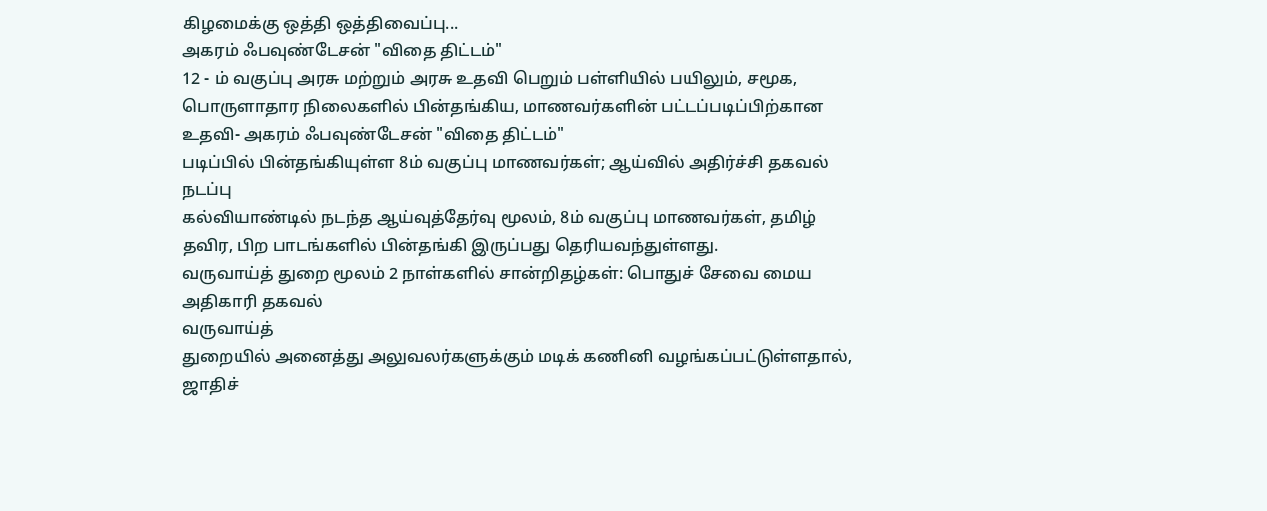கிழமைக்கு ஒத்தி ஒத்திவைப்பு...
அகரம் ஃபவுண்டேசன் "விதை திட்டம்"
12 - ம் வகுப்பு அரசு மற்றும் அரசு உதவி பெறும் பள்ளியில் பயிலும், சமூக, பொருளாதார நிலைகளில் பின்தங்கிய, மாணவர்களின் பட்டப்படிப்பிற்கான உதவி- அகரம் ஃபவுண்டேசன் "விதை திட்டம்"
படிப்பில் பின்தங்கியுள்ள 8ம் வகுப்பு மாணவர்கள்; ஆய்வில் அதிர்ச்சி தகவல்
நடப்பு
கல்வியாண்டில் நடந்த ஆய்வுத்தேர்வு மூலம், 8ம் வகுப்பு மாணவர்கள், தமிழ்
தவிர, பிற பாடங்களில் பின்தங்கி இருப்பது தெரியவந்துள்ளது.
வருவாய்த் துறை மூலம் 2 நாள்களில் சான்றிதழ்கள்: பொதுச் சேவை மைய அதிகாரி தகவல்
வருவாய்த்
துறையில் அனைத்து அலுவலர்களுக்கும் மடிக் கணினி வழங்கப்பட்டுள்ளதால்,
ஜாதிச்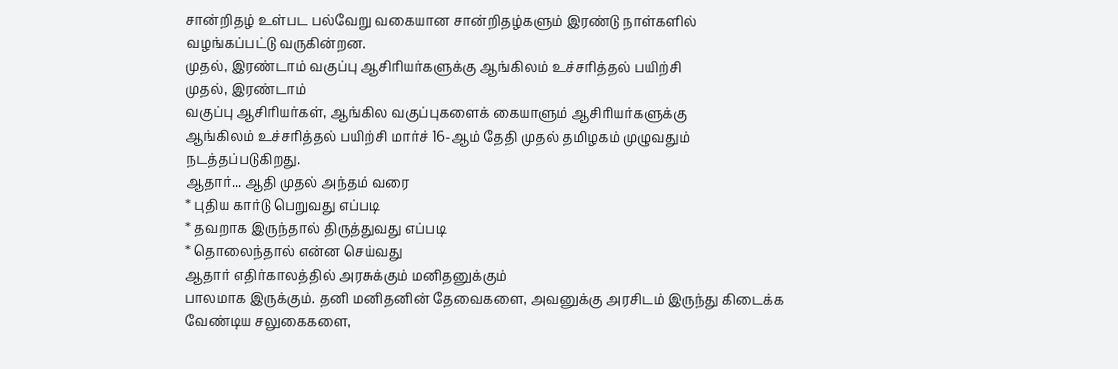சான்றிதழ் உள்பட பல்வேறு வகையான சான்றிதழ்களும் இரண்டு நாள்களில்
வழங்கப்பட்டு வருகின்றன.
முதல், இரண்டாம் வகுப்பு ஆசிரியர்களுக்கு ஆங்கிலம் உச்சரித்தல் பயிற்சி
முதல், இரண்டாம்
வகுப்பு ஆசிரியர்கள், ஆங்கில வகுப்புகளைக் கையாளும் ஆசிரியர்களுக்கு
ஆங்கிலம் உச்சரித்தல் பயிற்சி மார்ச் 16-ஆம் தேதி முதல் தமிழகம் முழுவதும்
நடத்தப்படுகிறது.
ஆதார்... ஆதி முதல் அந்தம் வரை
* புதிய கார்டு பெறுவது எப்படி
* தவறாக இருந்தால் திருத்துவது எப்படி
* தொலைந்தால் என்ன செய்வது
ஆதார் எதிர்காலத்தில் அரசுக்கும் மனிதனுக்கும்
பாலமாக இருக்கும். தனி மனிதனின் தேவைகளை, அவனுக்கு அரசிடம் இருந்து கிடைக்க
வேண்டிய சலுகைகளை,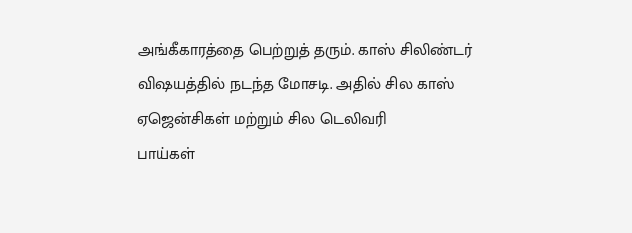அங்கீகாரத்தை பெற்றுத் தரும். காஸ் சிலிண்டர்
விஷயத்தில் நடந்த மோசடி. அதில் சில காஸ் ஏஜென்சிகள் மற்றும் சில டெலிவரி
பாய்கள்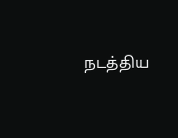நடத்திய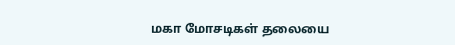மகா மோசடிகள் தலையை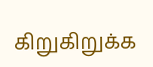கிறுகிறுக்க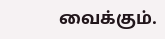வைக்கும்.